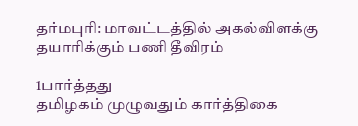தர்மபுரி: மாவட்டத்தில் அகல்விளக்கு தயாரிக்கும் பணி தீவிரம்

1பார்த்தது
தமிழகம் முழுவதும் கார்த்திகை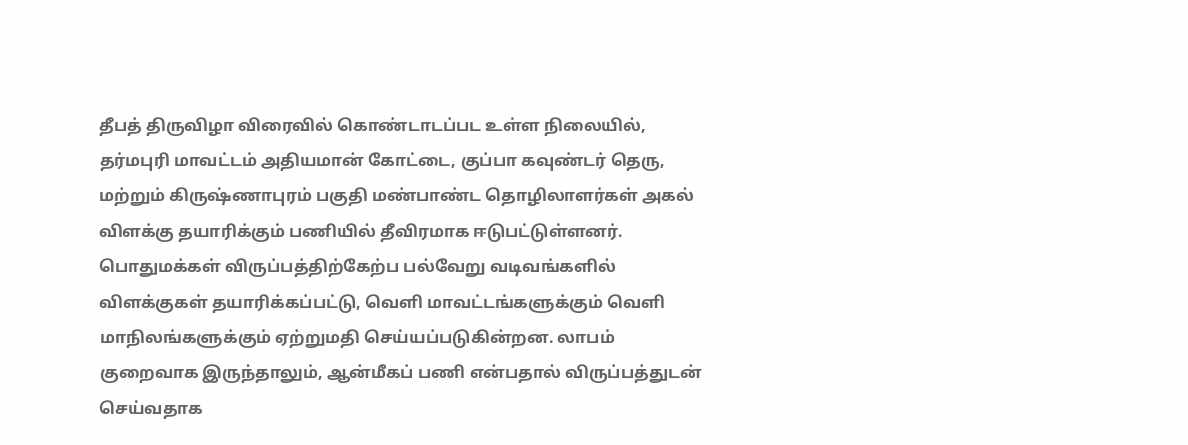தீபத் திருவிழா விரைவில் கொண்டாடப்பட உள்ள நிலையில், தர்மபுரி மாவட்டம் அதியமான் கோட்டை, குப்பா கவுண்டர் தெரு, மற்றும் கிருஷ்ணாபுரம் பகுதி மண்பாண்ட தொழிலாளர்கள் அகல் விளக்கு தயாரிக்கும் பணியில் தீவிரமாக ஈடுபட்டுள்ளனர். பொதுமக்கள் விருப்பத்திற்கேற்ப பல்வேறு வடிவங்களில் விளக்குகள் தயாரிக்கப்பட்டு, வெளி மாவட்டங்களுக்கும் வெளி மாநிலங்களுக்கும் ஏற்றுமதி செய்யப்படுகின்றன. லாபம் குறைவாக இருந்தாலும், ஆன்மீகப் பணி என்பதால் விருப்பத்துடன் செய்வதாக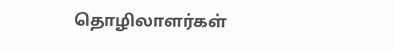தொழிலாளர்கள்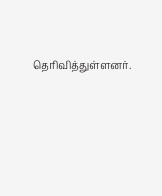தெரிவித்துள்ளனர்.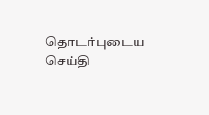தொடர்புடைய செய்தி